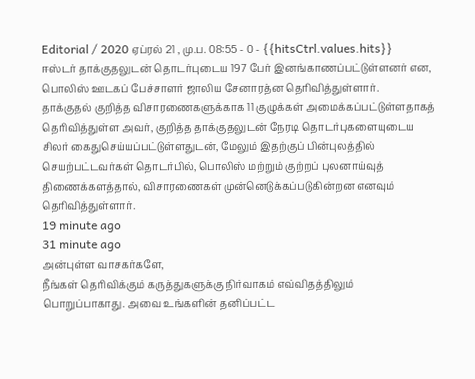Editorial / 2020 ஏப்ரல் 21 , மு.ப. 08:55 - 0 - {{hitsCtrl.values.hits}}
ஈஸ்டர் தாக்குதலுடன் தொடர்புடைய 197 பேர் இனங்காணப்பட்டுள்ளனர் என, பொலிஸ் ஊடகப் பேச்சாளர் ஜாலிய சேனாரத்ன தெரிவித்துள்ளார்.
தாக்குதல் குறித்த விசாரணைகளுக்காக 11 குழுக்கள் அமைக்கப்பட்டுள்ளதாகத் தெரிவித்துள்ள அவர், குறித்த தாக்குதலுடன் நேரடி தொடர்புகளையுடைய சிலர் கைதுசெய்யப்பட்டுள்ளதுடன், மேலும் இதற்குப் பின்புலத்தில் செயற்பட்டவர்கள் தொடர்பில், பொலிஸ் மற்றும் குற்றப் புலனாய்வுத் திணைக்களத்தால், விசாரணைகள் முன்னெடுக்கப்படுகின்றன எனவும் தெரிவித்துள்ளார்.
19 minute ago
31 minute ago
அன்புள்ள வாசகர்களே,
நீங்கள் தெரிவிக்கும் கருத்துகளுக்கு நிர்வாகம் எவ்விதத்திலும் பொறுப்பாகாது. அவை உங்களின் தனிப்பட்ட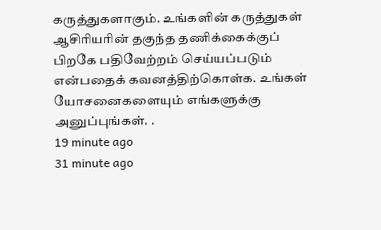கருத்துகளாகும். உங்களின் கருத்துகள் ஆசிரியரின் தகுந்த தணிக்கைக்குப் பிறகே பதிவேற்றம் செய்யப்படும் என்பதைக் கவனத்திற்கொள்க. உங்கள் யோசனைகளையும் எங்களுக்கு அனுப்புங்கள். .
19 minute ago
31 minute ago